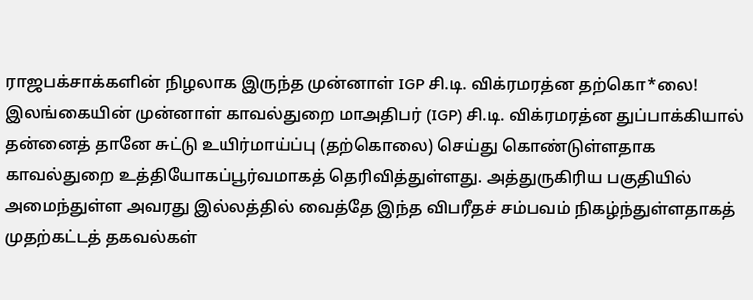ராஜபக்சாக்களின் நிழலாக இருந்த முன்னாள் IGP சி.டி. விக்ரமரத்ன தற்கொ*லை!
இலங்கையின் முன்னாள் காவல்துறை மாஅதிபர் (IGP) சி.டி. விக்ரமரத்ன துப்பாக்கியால் தன்னைத் தானே சுட்டு உயிர்மாய்ப்பு (தற்கொலை) செய்து கொண்டுள்ளதாக காவல்துறை உத்தியோகப்பூர்வமாகத் தெரிவித்துள்ளது. அத்துருகிரிய பகுதியில் அமைந்துள்ள அவரது இல்லத்தில் வைத்தே இந்த விபரீதச் சம்பவம் நிகழ்ந்துள்ளதாகத் முதற்கட்டத் தகவல்கள்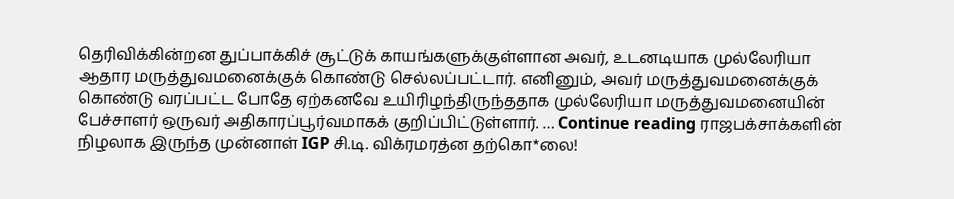தெரிவிக்கின்றன துப்பாக்கிச் சூட்டுக் காயங்களுக்குள்ளான அவர், உடனடியாக முல்லேரியா ஆதார மருத்துவமனைக்குக் கொண்டு செல்லப்பட்டார். எனினும், அவர் மருத்துவமனைக்குக் கொண்டு வரப்பட்ட போதே ஏற்கனவே உயிரிழந்திருந்ததாக முல்லேரியா மருத்துவமனையின் பேச்சாளர் ஒருவர் அதிகாரப்பூர்வமாகக் குறிப்பிட்டுள்ளார். … Continue reading ராஜபக்சாக்களின் நிழலாக இருந்த முன்னாள் IGP சி.டி. விக்ரமரத்ன தற்கொ*லை!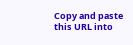Copy and paste this URL into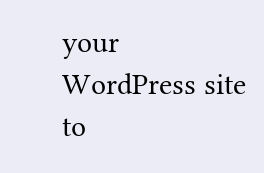your WordPress site to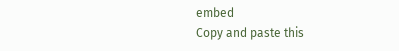embed
Copy and paste this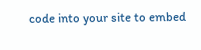code into your site to embed